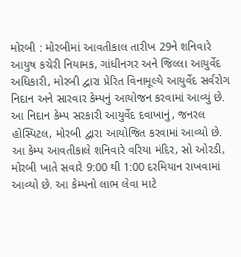મોરબી : મોરબીમાં આવતીકાલ તારીખ 29ને શનિવારે આયુષ કચેરી નિયામક, ગાંધીનગર અને જિલ્લા આયુર્વેદ અધિકારી, મોરબી દ્વારા પ્રેરિત વિનામૂલ્યે આયુર્વેદ સર્વરોગ નિદાન અને સારવાર કેમ્પનું આયોજન કરવામાં આવ્યું છે. આ નિદાન કેમ્પ સરકારી આયુર્વેદ દવાખાનું, જનરલ હોસ્પિટલ, મોરબી દ્વારા આયોજિત કરવામાં આવ્યો છે. આ કેમ્પ આવતીકાલે શનિવારે વરિયા મંદિર, સો ઓરડી, મોરબી ખાતે સવારે 9:00 થી 1:00 દરમિયાન રાખવામાં આવ્યો છે. આ કેમ્પનો લાભ લેવા માટે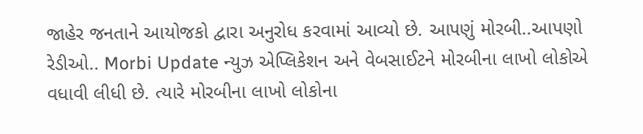જાહેર જનતાને આયોજકો દ્વારા અનુરોધ કરવામાં આવ્યો છે. આપણું મોરબી..આપણો રેડીઓ.. Morbi Update ન્યુઝ એપ્લિકેશન અને વેબસાઈટને મોરબીના લાખો લોકોએ વધાવી લીધી છે. ત્યારે મોરબીના લાખો લોકોના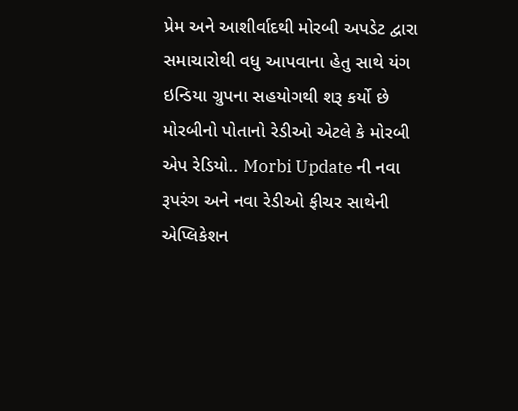પ્રેમ અને આશીર્વાદથી મોરબી અપડેટ દ્વારા સમાચારોથી વધુ આપવાના હેતુ સાથે યંગ ઇન્ડિયા ગ્રુપના સહયોગથી શરૂ કર્યો છે મોરબીનો પોતાનો રેડીઓ એટલે કે મોરબી એપ રેડિયો.. Morbi Update ની નવા રૂપરંગ અને નવા રેડીઓ ફીચર સાથેની એપ્લિકેશન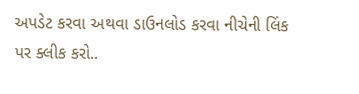અપડેટ કરવા અથવા ડાઉનલોડ કરવા નીચેની લિંક પર ક્લીક કરો..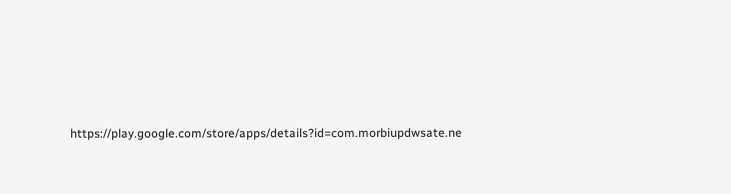https://play.google.com/store/apps/details?id=com.morbiupdwsate.ne